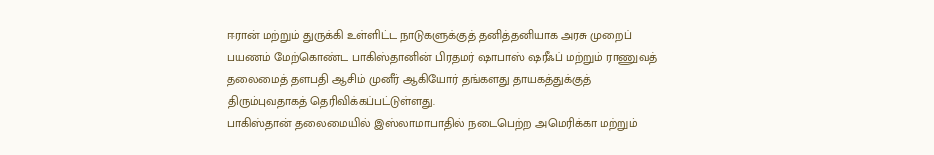ஈரான் மற்றும் துருக்கி உள்ளிட்ட நாடுகளுக்குத் தனித்தனியாக அரசு முறைப் பயணம் மேற்கொண்ட பாகிஸ்தானின் பிரதமர் ஷாபாஸ் ஷரீஃப் மற்றும் ராணுவத் தலைமைத் தளபதி ஆசிம் முனீர் ஆகியோர் தங்களது தாயகத்துக்குத் திரும்புவதாகத் தெரிவிக்கப்பட்டுள்ளது.
பாகிஸ்தான் தலைமையில் இஸ்லாமாபாதில் நடைபெற்ற அமெரிக்கா மற்றும்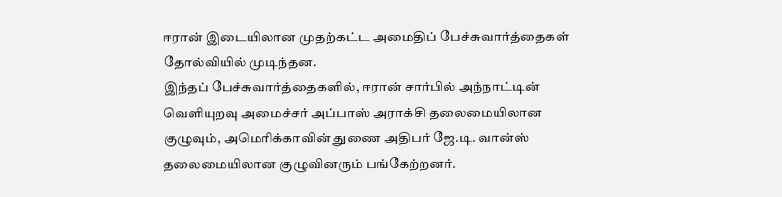ஈரான் இடையிலான முதற்கட்ட அமைதிப் பேச்சுவார்த்தைகள் தோல்வியில் முடிந்தன.
இந்தப் பேச்சுவார்த்தைகளில், ஈரான் சார்பில் அந்நாட்டின் வெளியுறவு அமைச்சர் அப்பாஸ் அராக்சி தலைமையிலான குழுவும், அமெரிக்காவின் துணை அதிபர் ஜே.டி. வான்ஸ் தலைமையிலான குழுவினரும் பங்கேற்றனர்.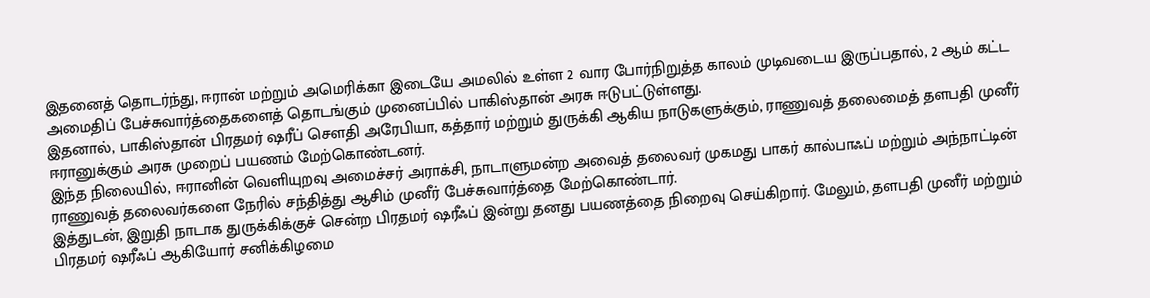இதனைத் தொடர்ந்து, ஈரான் மற்றும் அமெரிக்கா இடையே அமலில் உள்ள 2 வார போர்நிறுத்த காலம் முடிவடைய இருப்பதால், 2 ஆம் கட்ட அமைதிப் பேச்சுவார்த்தைகளைத் தொடங்கும் முனைப்பில் பாகிஸ்தான் அரசு ஈடுபட்டுள்ளது.
இதனால், பாகிஸ்தான் பிரதமர் ஷரீப் சௌதி அரேபியா, கத்தார் மற்றும் துருக்கி ஆகிய நாடுகளுக்கும், ராணுவத் தலைமைத் தளபதி முனீர் ஈரானுக்கும் அரசு முறைப் பயணம் மேற்கொண்டனர்.
இந்த நிலையில், ஈரானின் வெளியுறவு அமைச்சர் அராக்சி, நாடாளுமன்ற அவைத் தலைவர் முகமது பாகர் கால்பாஃப் மற்றும் அந்நாட்டின் ராணுவத் தலைவர்களை நேரில் சந்தித்து ஆசிம் முனீர் பேச்சுவார்த்தை மேற்கொண்டார்.
இத்துடன், இறுதி நாடாக துருக்கிக்குச் சென்ற பிரதமர் ஷரீஃப் இன்று தனது பயணத்தை நிறைவு செய்கிறார். மேலும், தளபதி முனீர் மற்றும் பிரதமர் ஷரீஃப் ஆகியோர் சனிக்கிழமை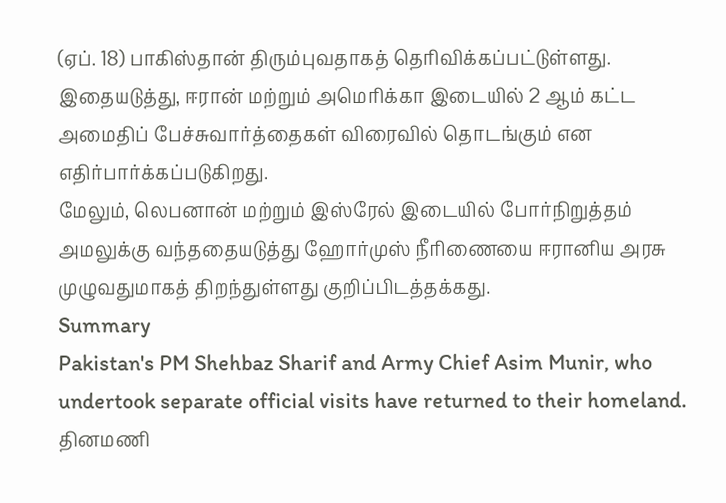(ஏப். 18) பாகிஸ்தான் திரும்புவதாகத் தெரிவிக்கப்பட்டுள்ளது.
இதையடுத்து, ஈரான் மற்றும் அமெரிக்கா இடையில் 2 ஆம் கட்ட அமைதிப் பேச்சுவார்த்தைகள் விரைவில் தொடங்கும் என எதிர்பார்க்கப்படுகிறது.
மேலும், லெபனான் மற்றும் இஸ்ரேல் இடையில் போர்நிறுத்தம் அமலுக்கு வந்ததையடுத்து ஹோர்முஸ் நீரிணையை ஈரானிய அரசு முழுவதுமாகத் திறந்துள்ளது குறிப்பிடத்தக்கது.
Summary
Pakistan's PM Shehbaz Sharif and Army Chief Asim Munir, who undertook separate official visits have returned to their homeland.
தினமணி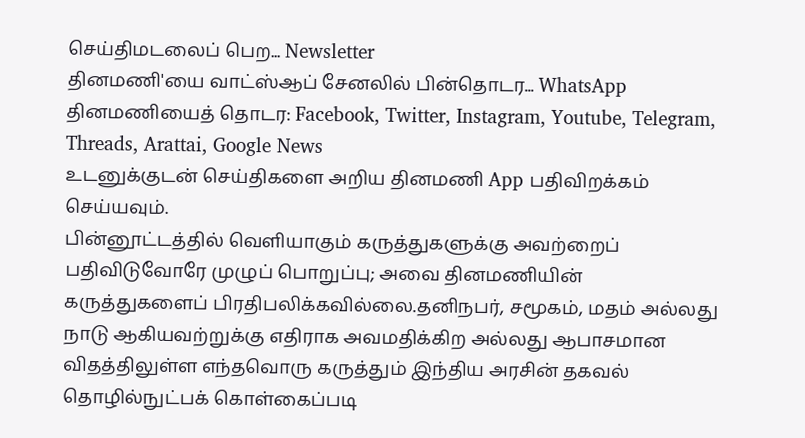செய்திமடலைப் பெற... Newsletter
தினமணி'யை வாட்ஸ்ஆப் சேனலில் பின்தொடர... WhatsApp
தினமணியைத் தொடர: Facebook, Twitter, Instagram, Youtube, Telegram, Threads, Arattai, Google News
உடனுக்குடன் செய்திகளை அறிய தினமணி App பதிவிறக்கம் செய்யவும்.
பின்னூட்டத்தில் வெளியாகும் கருத்துகளுக்கு அவற்றைப் பதிவிடுவோரே முழுப் பொறுப்பு; அவை தினமணியின் கருத்துகளைப் பிரதிபலிக்கவில்லை.தனிநபர், சமூகம், மதம் அல்லது நாடு ஆகியவற்றுக்கு எதிராக அவமதிக்கிற அல்லது ஆபாசமான விதத்திலுள்ள எந்தவொரு கருத்தும் இந்திய அரசின் தகவல் தொழில்நுட்பக் கொள்கைப்படி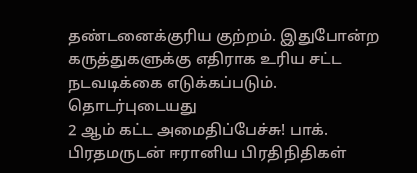தண்டனைக்குரிய குற்றம். இதுபோன்ற கருத்துகளுக்கு எதிராக உரிய சட்ட நடவடிக்கை எடுக்கப்படும்.
தொடர்புடையது
2 ஆம் கட்ட அமைதிப்பேச்சு! பாக். பிரதமருடன் ஈரானிய பிரதிநிதிகள்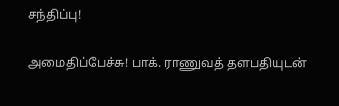சந்திப்பு!

அமைதிப்பேச்சு! பாக். ராணுவத் தளபதியுடன்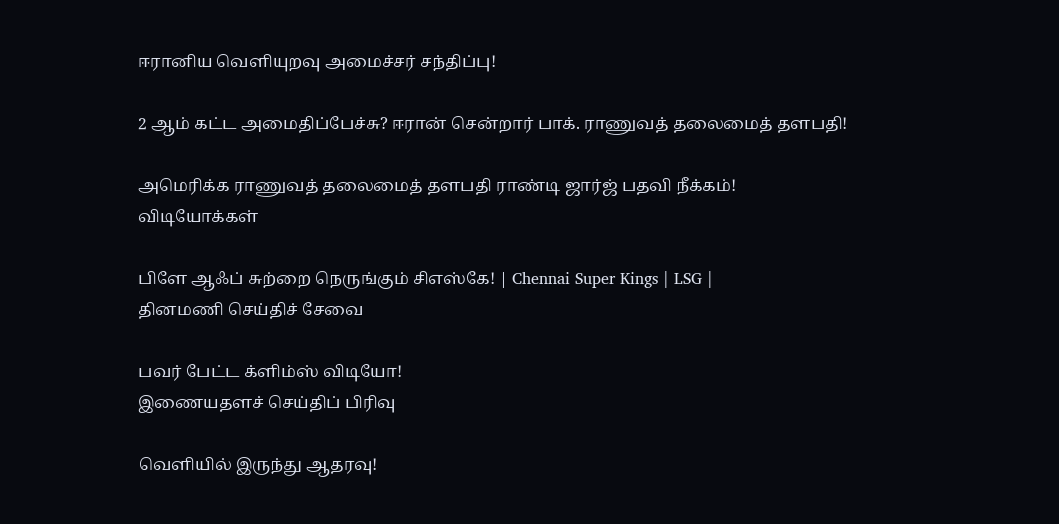ஈரானிய வெளியுறவு அமைச்சர் சந்திப்பு!

2 ஆம் கட்ட அமைதிப்பேச்சு? ஈரான் சென்றார் பாக். ராணுவத் தலைமைத் தளபதி!

அமெரிக்க ராணுவத் தலைமைத் தளபதி ராண்டி ஜார்ஜ் பதவி நீக்கம்!
விடியோக்கள்

பிளே ஆஃப் சுற்றை நெருங்கும் சிஎஸ்கே! | Chennai Super Kings | LSG |
தினமணி செய்திச் சேவை

பவர் பேட்ட க்ளிம்ஸ் விடியோ!
இணையதளச் செய்திப் பிரிவு

வெளியில் இருந்து ஆதரவு!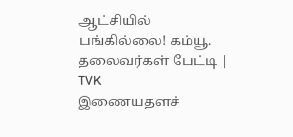ஆட்சியில் பங்கில்லை! கம்யூ. தலைவர்கள் பேட்டி | TVK
இணையதளச்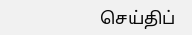செய்திப்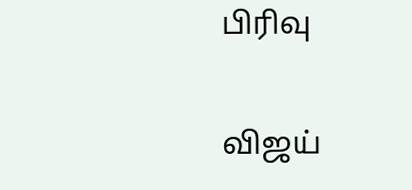பிரிவு

விஜய்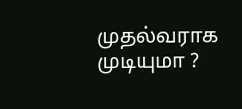முதல்வராக முடியுமா ?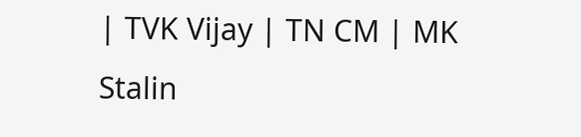| TVK Vijay | TN CM | MK Stalin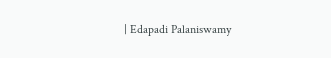| Edapadi Palaniswamy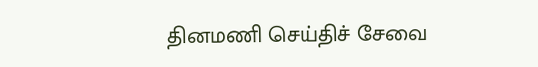தினமணி செய்திச் சேவை